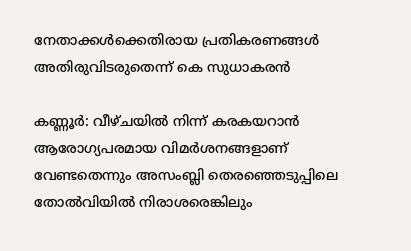നേതാക്കള്‍ക്കെതിരായ പ്രതികരണങ്ങള്‍ അതിരുവിടരുതെന്ന് കെ സുധാകരന്‍

കണ്ണൂര്‍: വീഴ്ചയില്‍ നിന്ന് കരകയറാന്‍ ആരോഗ്യപരമായ വിമര്‍ശനങ്ങളാണ് വേണ്ടതെന്നും അസംബ്ലി തെരഞ്ഞെടുപ്പിലെ തോല്‍വിയില്‍ നിരാശരെങ്കിലും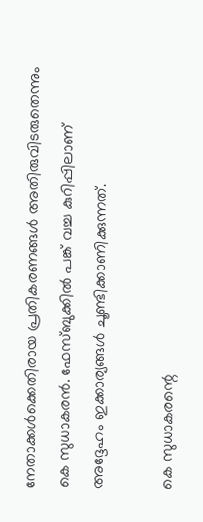നേതാക്കള്‍ക്കെതിരായ പ്രതികരണങ്ങള്‍ അതിരുവിടരുതെന്നും കെ സുധാകരന്‍. ഫേസ്ബുക്കില്‍ പങ്ക് വച്ച കുറിപ്പിലാണ് അദ്ദേഹം ഇക്കാര്യങ്ങള്‍ ചൂണ്ടിക്കാണിക്കുന്നത്.

കെ സുധാകരന്റെ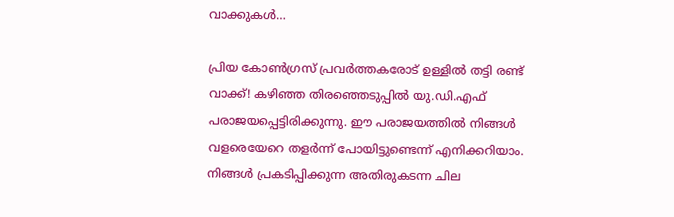വാക്കുകള്‍…

പ്രിയ കോണ്‍ഗ്രസ് പ്രവര്‍ത്തകരോട് ഉള്ളില്‍ തട്ടി രണ്ട് വാക്ക്! കഴിഞ്ഞ തിരഞ്ഞെടുപ്പില്‍ യു.ഡി.എഫ് പരാജയപ്പെട്ടിരിക്കുന്നു. ഈ പരാജയത്തില്‍ നിങ്ങള്‍ വളരെയേറെ തളര്‍ന്ന് പോയിട്ടുണ്ടെന്ന് എനിക്കറിയാം. നിങ്ങള്‍ പ്രകടിപ്പിക്കുന്ന അതിരുകടന്ന ചില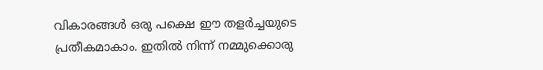വികാരങ്ങള്‍ ഒരു പക്ഷെ ഈ തളര്‍ച്ചയുടെ പ്രതീകമാകാം. ഇതില്‍ നിന്ന് നമ്മുക്കൊരു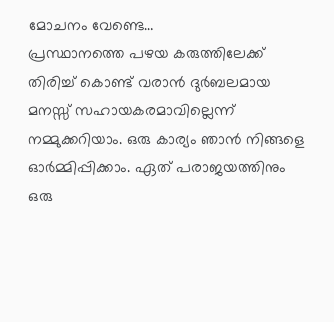മോചനം വേണ്ടെ…
പ്രസ്ഥാനത്തെ പഴയ കരുത്തിലേക്ക് തിരിച്ച് കൊണ്ട് വരാന്‍ ദുര്‍ബലമായ മനസ്സ് സഹായകരമാവില്ലെന്ന് നമ്മുക്കറിയാം. ഒരു കാര്യം ഞാന്‍ നിങ്ങളെ ഓര്‍മ്മിപ്പിക്കാം. ഏത് പരാജയത്തിനും ഒരു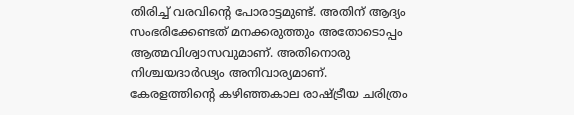തിരിച്ച് വരവിന്റെ പോരാട്ടമുണ്ട്. അതിന് ആദ്യം സംഭരിക്കേണ്ടത് മനക്കരുത്തും അതോടൊപ്പം ആത്മവിശ്വാസവുമാണ്. അതിനൊരു നിശ്ചയദാര്‍ഢ്യം അനിവാര്യമാണ്.
കേരളത്തിന്റെ കഴിഞ്ഞകാല രാഷ്ട്രീയ ചരിത്രം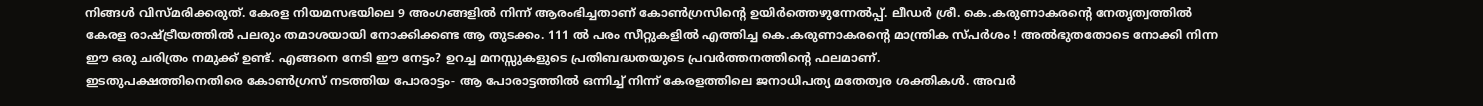നിങ്ങള്‍ വിസ്മരിക്കരുത്. കേരള നിയമസഭയിലെ 9 അംഗങ്ങളില്‍ നിന്ന് ആരംഭിച്ചതാണ് കോണ്‍ഗ്രസിന്റെ ഉയിര്‍ത്തെഴുന്നേല്‍പ്പ്. ലീഡര്‍ ശ്രീ. കെ.കരുണാകരന്റെ നേതൃത്വത്തില്‍ കേരള രാഷ്ട്രീയത്തില്‍ പലരും തമാശയായി നോക്കിക്കണ്ട ആ തുടക്കം. 111 ല്‍ പരം സീറ്റുകളില്‍ എത്തിച്ച കെ.കരുണാകരന്റെ മാന്ത്രിക സ്പര്‍ശം ! അല്‍ഭുതതോടെ നോക്കി നിന്ന ഈ ഒരു ചരിത്രം നമുക്ക് ഉണ്ട്. എങ്ങനെ നേടി ഈ നേട്ടം? ഉറച്ച മനസ്സുകളുടെ പ്രതിബദ്ധതയുടെ പ്രവര്‍ത്തനത്തിന്റെ ഫലമാണ്.
ഇടതുപക്ഷത്തിനെതിരെ കോണ്‍ഗ്രസ് നടത്തിയ പോരാട്ടം- ആ പോരാട്ടത്തില്‍ ഒന്നിച്ച് നിന്ന് കേരളത്തിലെ ജനാധിപത്യ മതേത്വര ശക്തികള്‍. അവര്‍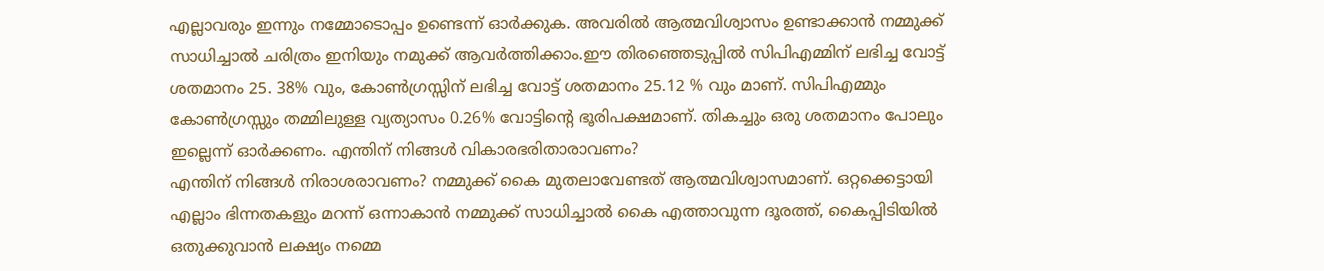എല്ലാവരും ഇന്നും നമ്മോടൊപ്പം ഉണ്ടെന്ന് ഓര്‍ക്കുക. അവരില്‍ ആത്മവിശ്വാസം ഉണ്ടാക്കാന്‍ നമ്മുക്ക് സാധിച്ചാല്‍ ചരിത്രം ഇനിയും നമുക്ക് ആവര്‍ത്തിക്കാം.ഈ തിരഞ്ഞെടുപ്പില്‍ സിപിഎമ്മിന് ലഭിച്ച വോട്ട് ശതമാനം 25. 38% വും, കോണ്‍ഗ്രസ്സിന് ലഭിച്ച വോട്ട് ശതമാനം 25.12 % വും മാണ്. സിപിഎമ്മും കോണ്‍ഗ്രസ്സും തമ്മിലുള്ള വ്യത്യാസം 0.26% വോട്ടിന്റെ ഭൂരിപക്ഷമാണ്. തികച്ചും ഒരു ശതമാനം പോലും ഇല്ലെന്ന് ഓര്‍ക്കണം. എന്തിന് നിങ്ങള്‍ വികാരഭരിതാരാവണം?
എന്തിന് നിങ്ങള്‍ നിരാശരാവണം? നമ്മുക്ക് കൈ മുതലാവേണ്ടത് ആത്മവിശ്വാസമാണ്. ഒറ്റക്കെട്ടായി എല്ലാം ഭിന്നതകളും മറന്ന് ഒന്നാകാന്‍ നമ്മുക്ക് സാധിച്ചാല്‍ കൈ എത്താവുന്ന ദൂരത്ത്, കൈപ്പിടിയില്‍ ഒതുക്കുവാന്‍ ലക്ഷ്യം നമ്മെ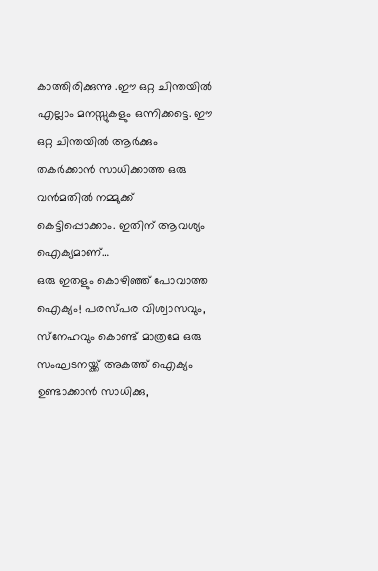കാത്തിരിക്കുന്നു .ഈ ഒറ്റ ചിന്തയില്‍ എല്ലാം മനസ്സുകളും ഒന്നിക്കട്ടെ. ഈ ഒറ്റ ചിന്തയില്‍ ആര്‍ക്കും തകര്‍ക്കാന്‍ സാധിക്കാത്ത ഒരു വന്‍മതില്‍ നമ്മുക്ക് കെട്ടിപ്പൊക്കാം. ഇതിന് ആവശ്യം ഐക്യമാണ്…
ഒരു ഇതളും കൊഴിഞ്ഞ് പോവാത്ത ഐക്യം! പരസ്പര വിശ്വാസവും, സ്‌നേഹവും കൊണ്ട് മാത്രമേ ഒരു സംഘടനയ്ക്ക് അകത്ത് ഐക്യം ഉണ്ടാക്കാന്‍ സാധിക്കു,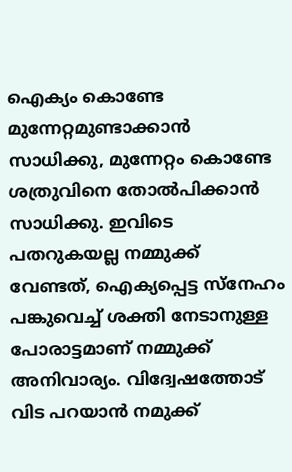ഐക്യം കൊണ്ടേ മുന്നേറ്റമുണ്ടാക്കാന്‍ സാധിക്കു, മുന്നേറ്റം കൊണ്ടേ ശത്രുവിനെ തോല്‍പിക്കാന്‍ സാധിക്കു. ഇവിടെ പതറുകയല്ല നമ്മുക്ക് വേണ്ടത്, ഐക്യപ്പെട്ട സ്‌നേഹം പങ്കുവെച്ച് ശക്തി നേടാനുള്ള പോരാട്ടമാണ് നമ്മുക്ക് അനിവാര്യം. വിദ്വേഷത്തോട് വിട പറയാന്‍ നമുക്ക്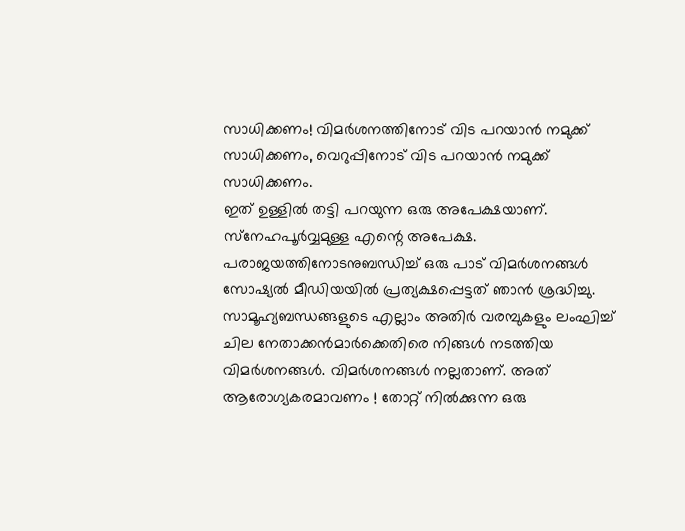സാധിക്കണം! വിമര്‍ശനത്തിനോട് വിട പറയാന്‍ നമുക്ക് സാധിക്കണം, വെറുപ്പിനോട് വിട പറയാന്‍ നമുക്ക് സാധിക്കണം.
ഇത് ഉള്ളില്‍ തട്ടി പറയുന്ന ഒരു അപേക്ഷയാണ്. സ്‌നേഹപൂര്‍വ്വമുള്ള എന്റെ അപേക്ഷ. പരാജയത്തിനോടനുബന്ധിച്ച് ഒരു പാട് വിമര്‍ശനങ്ങള്‍ സോഷ്യല്‍ മീഡിയയില്‍ പ്രത്യക്ഷപ്പെട്ടത് ഞാന്‍ ശ്രദ്ധിച്ചു. സാമൂഹ്യബന്ധങ്ങളുടെ എല്ലാം അതിര്‍ വരമ്പുകളും ലംഘിച്ച് ചില നേതാക്കന്‍മാര്‍ക്കെതിരെ നിങ്ങള്‍ നടത്തിയ വിമര്‍ശനങ്ങള്‍. വിമര്‍ശനങ്ങള്‍ നല്ലതാണ്. അത് ആരോഗ്യകരമാവണം ! തോറ്റ് നില്‍ക്കുന്ന ഒരു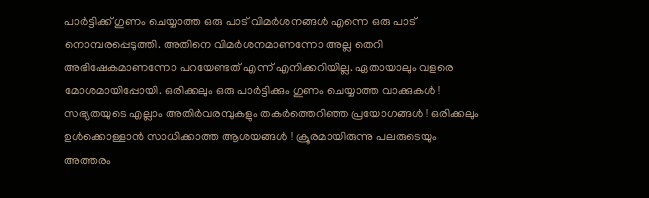പാര്‍ട്ടിക്ക് ഗുണം ചെയ്യാത്ത ഒരു പാട് വിമര്‍ശനങ്ങള്‍ എന്നെ ഒരു പാട് നൊമ്പരപ്പെടുത്തി. അതിനെ വിമര്‍ശനമാണന്നോ അല്ല തെറി അഭിഷേകമാണന്നോ പറയേണ്ടത് എന്ന് എനിക്കറിയില്ല. ഏതായാലും വളരെ മോശമായിപ്പോയി. ഒരിക്കലും ഒരു പാര്‍ട്ടിക്കും ഗുണം ചെയ്യാത്ത വാക്കുകള്‍ ! സഭ്യതയുടെ എല്ലാം അതിര്‍വരമ്പുകളും തകര്‍ത്തെറിഞ്ഞ പ്രയോഗങ്ങള്‍ ! ഒരിക്കലും ഉള്‍ക്കൊള്ളാന്‍ സാധിക്കാത്ത ആശയങ്ങള്‍ ! ക്രൂരമായിരുന്നു പലരുടെയും അത്തരം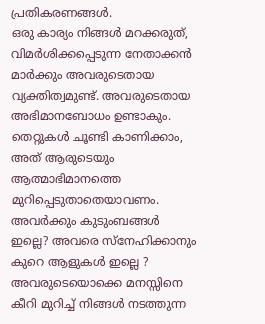പ്രതികരണങ്ങള്‍.
ഒരു കാര്യം നിങ്ങള്‍ മറക്കരുത്, വിമര്‍ശിക്കപ്പെടുന്ന നേതാക്കന്‍ മാര്‍ക്കും അവരുടെതായ വ്യക്തിത്വമുണ്ട്. അവരുടെതായ അഭിമാനബോധം ഉണ്ടാകും. തെറ്റുകള്‍ ചൂണ്ടി കാണിക്കാം, അത് ആരുടെയും ആത്മാഭിമാനത്തെ മുറിപ്പെടുതാതെയാവണം. അവര്‍ക്കും കുടുംബങ്ങള്‍ ഇല്ലെ? അവരെ സ്‌നേഹിക്കാനും കുറെ ആളുകള്‍ ഇല്ലെ ? അവരുടെയൊക്കെ മനസ്സിനെ കീറി മുറിച്ച് നിങ്ങള്‍ നടത്തുന്ന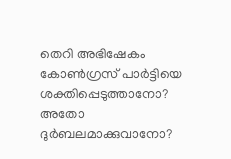തെറി അഭിഷേകം കോണ്‍ഗ്രസ് പാര്‍ട്ടിയെ ശക്തിപ്പെടുത്താനോ? അതോ ദുര്‍ബലമാക്കുവാനോ?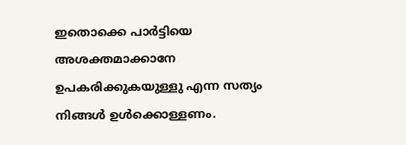ഇതൊക്കെ പാര്‍ട്ടിയെ അശക്തമാക്കാനേ ഉപകരിക്കുകയുള്ളു എന്ന സത്യം നിങ്ങള്‍ ഉള്‍ക്കൊള്ളണം.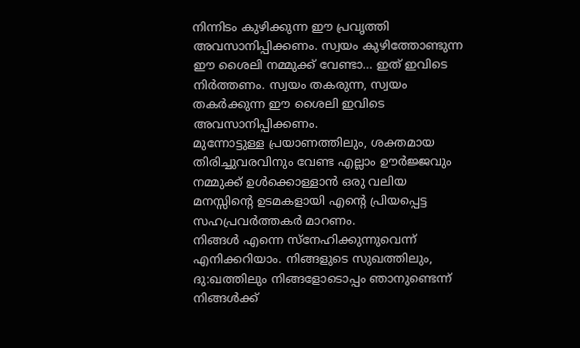നിന്നിടം കുഴിക്കുന്ന ഈ പ്രവൃത്തി അവസാനിപ്പിക്കണം. സ്വയം കുഴിത്തോണ്ടുന്ന ഈ ശൈലി നമ്മുക്ക് വേണ്ടാ… ഇത് ഇവിടെ നിര്‍ത്തണം. സ്വയം തകരുന്ന, സ്വയം തകര്‍ക്കുന്ന ഈ ശൈലി ഇവിടെ അവസാനിപ്പിക്കണം.
മുന്നോട്ടുള്ള പ്രയാണത്തിലും, ശക്തമായ തിരിച്ചുവരവിനും വേണ്ട എല്ലാം ഊര്‍ജ്ജവും നമ്മുക്ക് ഉള്‍ക്കൊള്ളാന്‍ ഒരു വലിയ മനസ്സിന്റെ ഉടമകളായി എന്റെ പ്രിയപ്പെട്ട സഹപ്രവര്‍ത്തകര്‍ മാറണം.
നിങ്ങള്‍ എന്നെ സ്‌നേഹിക്കുന്നുവെന്ന് എനിക്കറിയാം. നിങ്ങളുടെ സുഖത്തിലും, ദു:ഖത്തിലും നിങ്ങളോടൊപ്പം ഞാനുണ്ടെന്ന് നിങ്ങള്‍ക്ക്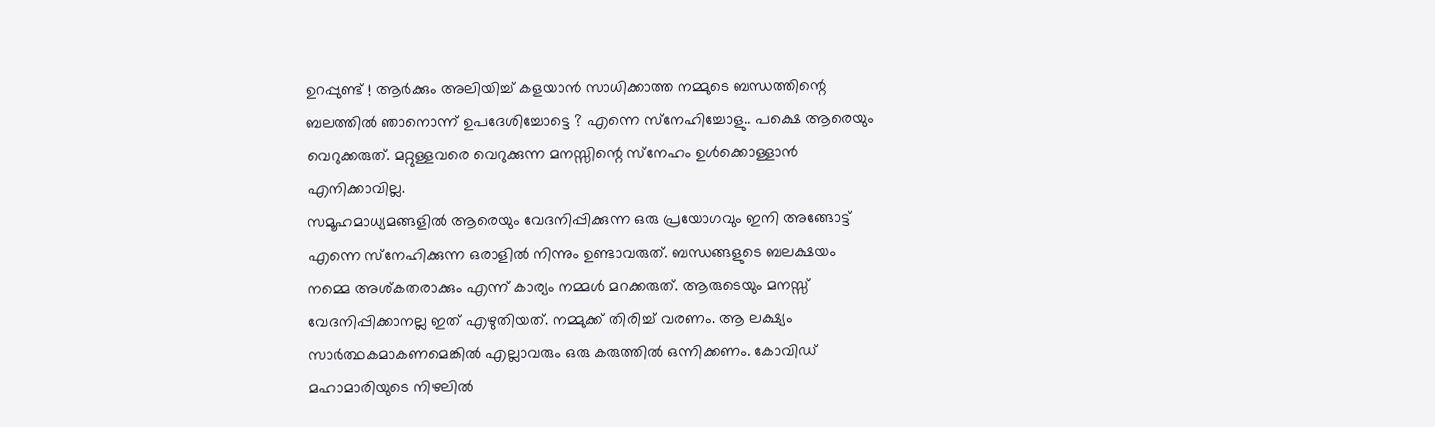ഉറപ്പുണ്ട് ! ആര്‍ക്കും അലിയിച്ച് കളയാന്‍ സാധിക്കാത്ത നമ്മുടെ ബന്ധത്തിന്റെ ബലത്തില്‍ ഞാനൊന്ന് ഉപദേശിച്ചോട്ടെ ? എന്നെ സ്‌നേഹിച്ചോളു.. പക്ഷെ ആരെയും വെറുക്കരുത്. മറ്റുള്ളവരെ വെറുക്കുന്ന മനസ്സിന്റെ സ്‌നേഹം ഉള്‍ക്കൊള്ളാന്‍ എനിക്കാവില്ല.
സമൂഹമാധ്യമങ്ങളില്‍ ആരെയും വേദനിപ്പിക്കുന്ന ഒരു പ്രയോഗവും ഇനി അങ്ങോട്ട് എന്നെ സ്‌നേഹിക്കുന്ന ഒരാളില്‍ നിന്നും ഉണ്ടാവരുത്. ബന്ധങ്ങളുടെ ബലക്ഷയം നമ്മെ അശ്കതരാക്കും എന്ന് കാര്യം നമ്മള്‍ മറക്കരുത്. ആരുടെയും മനസ്സ് വേദനിപ്പിക്കാനല്ല ഇത് എഴുതിയത്. നമ്മുക്ക് തിരിച്ച് വരണം. ആ ലക്ഷ്യം സാര്‍ത്ഥകമാകണമെങ്കില്‍ എല്ലാവരും ഒരു കരുത്തില്‍ ഒന്നിക്കണം. കോവിഡ് മഹാമാരിയുടെ നിഴലില്‍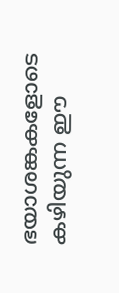ഭയാശങ്കകളോടെ കഴിയുന്ന ഈ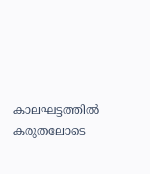കാലഘട്ടത്തില്‍ കരുതലോടെ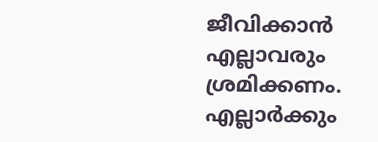ജീവിക്കാന്‍ എല്ലാവരും ശ്രമിക്കണം. എല്ലാര്‍ക്കും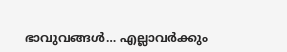ഭാവുവങ്ങള്‍… എല്ലാവര്‍ക്കും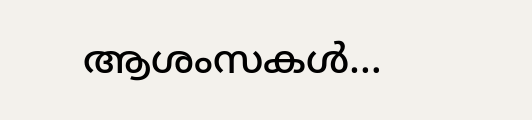ആശംസകള്‍…